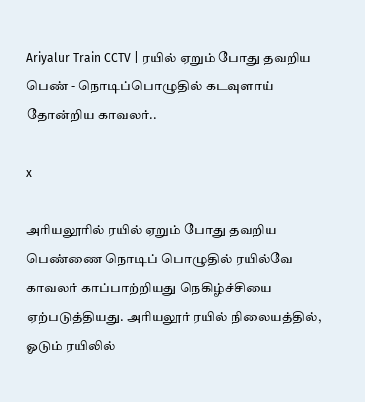Ariyalur Train CCTV | ரயில் ஏறும் போது தவறிய பெண் - நொடிப்பொழுதில் கடவுளாய் தோன்றிய காவலர்..

x

அரியலூரில் ரயில் ஏறும் போது தவறிய பெண்ணை நொடிப் பொழுதில் ரயில்வே காவலர் காப்பாற்றியது நெகிழ்ச்சியை ஏற்படுத்தியது. அரியலூர் ரயில் நிலையத்தில், ஓடும் ரயிலில்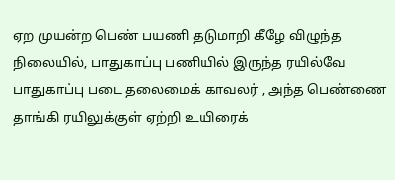ஏற முயன்ற பெண் பயணி தடுமாறி கீழே விழுந்த நிலையில், பாதுகாப்பு பணியில் இருந்த ரயில்வே பாதுகாப்பு படை தலைமைக் காவலர் , அந்த பெண்ணை தாங்கி ரயிலுக்குள் ஏற்றி உயிரைக்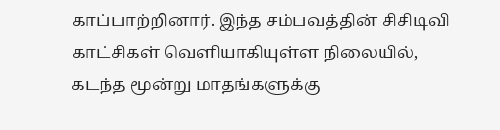காப்பாற்றினார். இந்த சம்பவத்தின் சிசிடிவி காட்சிகள் வெளியாகியுள்ள நிலையில், கடந்த மூன்று மாதங்களுக்கு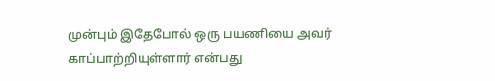முன்பும் இதேபோல் ஒரு பயணியை அவர் காப்பாற்றியுள்ளார் என்பது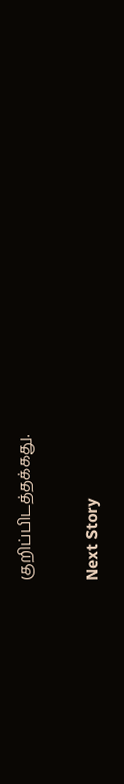குறிப்பிடத்தக்கது.


Next Story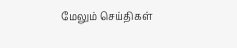மேலும் செய்திகள்